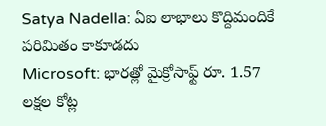Satya Nadella: ఏఐ లాభాలు కొద్దిమందికే పరిమితం కాకూడదు
Microsoft: భారత్లో మైక్రోసాఫ్ట్ రూ. 1.57 లక్షల కోట్ల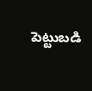పెట్టుబడి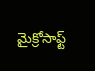మైక్రోసాఫ్ట్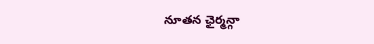నూతన ఛైర్మన్గా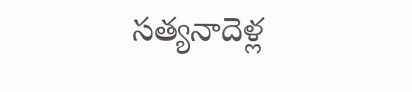సత్యనాదెళ్ల